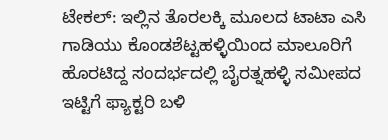ಟೇಕಲ್: ಇಲ್ಲಿನ ತೊರಲಕ್ಕಿ ಮೂಲದ ಟಾಟಾ ಎಸಿ ಗಾಡಿಯು ಕೊಂಡಶೆಟ್ಟಹಳ್ಳಿಯಿಂದ ಮಾಲೂರಿಗೆ ಹೊರಟಿದ್ದ ಸಂದರ್ಭದಲ್ಲಿ ಬೈರತ್ನಹಳ್ಳಿ ಸಮೀಪದ ಇಟ್ಟಿಗೆ ಫ್ಯಾಕ್ಟರಿ ಬಳಿ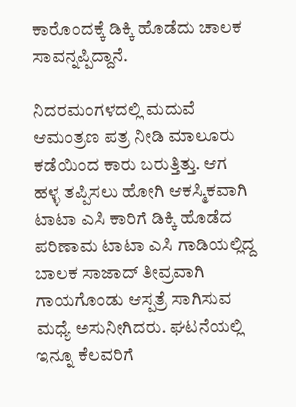ಕಾರೊಂದಕ್ಕೆ ಡಿಕ್ಕಿ ಹೊಡೆದು ಚಾಲಕ ಸಾವನ್ನಪ್ಪಿದ್ದಾನೆ.

ನಿದರಮಂಗಳದಲ್ಲಿ ಮದುವೆ ಆಮಂತ್ರಣ ಪತ್ರ ನೀಡಿ ಮಾಲೂರು ಕಡೆಯಿಂದ ಕಾರು ಬರುತ್ತಿತ್ತು. ಆಗ ಹಳ್ಳ ತಪ್ಪಿಸಲು ಹೋಗಿ ಆಕಸ್ಮಿಕವಾಗಿ ಟಾಟಾ ಎಸಿ ಕಾರಿಗೆ ಡಿಕ್ಕಿ ಹೊಡೆದ ಪರಿಣಾಮ ಟಾಟಾ ಎಸಿ ಗಾಡಿಯಲ್ಲಿದ್ದ ಬಾಲಕ ಸಾಜಾದ್ ತೀವ್ರವಾಗಿ ಗಾಯಗೊಂಡು ಆಸ್ಪತ್ರೆ ಸಾಗಿಸುವ ಮಧ್ಯೆ ಅಸುನೀಗಿದರು. ಘಟನೆಯಲ್ಲಿ ಇನ್ನೂ ಕೆಲವರಿಗೆ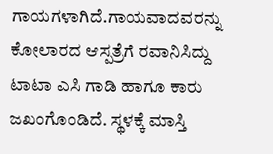ಗಾಯಗಳಾಗಿದೆ.ಗಾಯವಾದವರನ್ನು ಕೋಲಾರದ ಆಸ್ಪತ್ರೆಗೆ ರವಾನಿಸಿದ್ದು ಟಾಟಾ ಎಸಿ ಗಾಡಿ ಹಾಗೂ ಕಾರು ಜಖಂಗೊಂಡಿದೆ. ಸ್ಥಳಕ್ಕೆ ಮಾಸ್ತಿ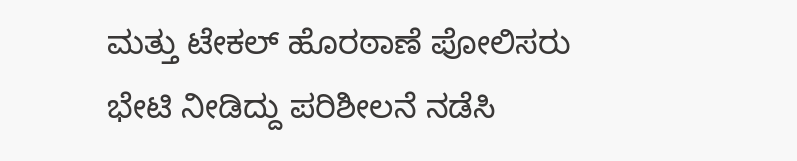ಮತ್ತು ಟೇಕಲ್ ಹೊರಠಾಣೆ ಪೋಲಿಸರು ಭೇಟಿ ನೀಡಿದ್ದು ಪರಿಶೀಲನೆ ನಡೆಸಿ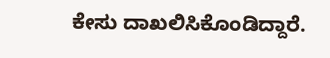ಕೇಸು ದಾಖಲಿಸಿಕೊಂಡಿದ್ದಾರೆ.